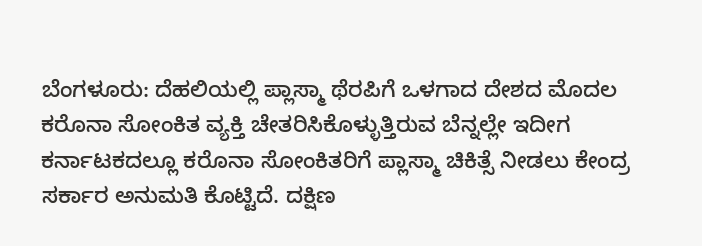ಬೆಂಗಳೂರು: ದೆಹಲಿಯಲ್ಲಿ ಪ್ಲಾಸ್ಮಾ ಥೆರಪಿಗೆ ಒಳಗಾದ ದೇಶದ ಮೊದಲ ಕರೊನಾ ಸೋಂಕಿತ ವ್ಯಕ್ತಿ ಚೇತರಿಸಿಕೊಳ್ಳುತ್ತಿರುವ ಬೆನ್ನಲ್ಲೇ ಇದೀಗ ಕರ್ನಾಟಕದಲ್ಲೂ ಕರೊನಾ ಸೋಂಕಿತರಿಗೆ ಪ್ಲಾಸ್ಮಾ ಚಿಕಿತ್ಸೆ ನೀಡಲು ಕೇಂದ್ರ ಸರ್ಕಾರ ಅನುಮತಿ ಕೊಟ್ಟಿದೆ. ದಕ್ಷಿಣ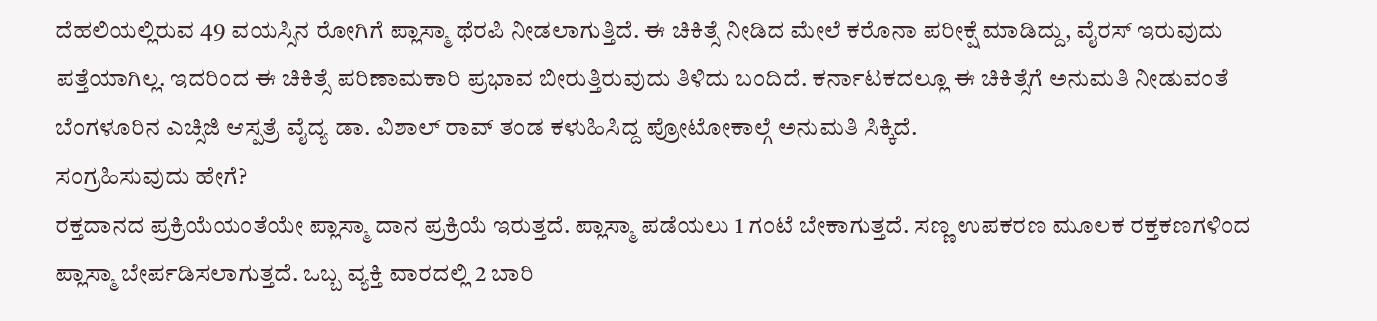ದೆಹಲಿಯಲ್ಲಿರುವ 49 ವಯಸ್ಸಿನ ರೋಗಿಗೆ ಪ್ಲಾಸ್ಮಾ ಥೆರಪಿ ನೀಡಲಾಗುತ್ತಿದೆ. ಈ ಚಿಕಿತ್ಸೆ ನೀಡಿದ ಮೇಲೆ ಕರೊನಾ ಪರೀಕ್ಷೆ ಮಾಡಿದ್ದು, ವೈರಸ್ ಇರುವುದು ಪತ್ತೆಯಾಗಿಲ್ಲ. ಇದರಿಂದ ಈ ಚಿಕಿತ್ಸೆ ಪರಿಣಾಮಕಾರಿ ಪ್ರಭಾವ ಬೀರುತ್ತಿರುವುದು ತಿಳಿದು ಬಂದಿದೆ. ಕರ್ನಾಟಕದಲ್ಲೂ ಈ ಚಿಕಿತ್ಸೆಗೆ ಅನುಮತಿ ನೀಡುವಂತೆ ಬೆಂಗಳೂರಿನ ಎಚ್ಸಿಜಿ ಆಸ್ಪತ್ರೆ ವೈದ್ಯ ಡಾ. ವಿಶಾಲ್ ರಾವ್ ತಂಡ ಕಳುಹಿಸಿದ್ದ ಪ್ರೋಟೋಕಾಲ್ಗೆ ಅನುಮತಿ ಸಿಕ್ಕಿದೆ.
ಸಂಗ್ರಹಿಸುವುದು ಹೇಗೆ?
ರಕ್ತದಾನದ ಪ್ರಕ್ರಿಯೆಯಂತೆಯೇ ಪ್ಲಾಸ್ಮಾ ದಾನ ಪ್ರಕ್ರಿಯೆ ಇರುತ್ತದೆ. ಪ್ಲಾಸ್ಮಾ ಪಡೆಯಲು 1 ಗಂಟೆ ಬೇಕಾಗುತ್ತದೆ. ಸಣ್ಣ ಉಪಕರಣ ಮೂಲಕ ರಕ್ತಕಣಗಳಿಂದ ಪ್ಲಾಸ್ಮಾ ಬೇರ್ಪಡಿಸಲಾಗುತ್ತದೆ. ಒಬ್ಬ ವ್ಯಕ್ತಿ ವಾರದಲ್ಲಿ 2 ಬಾರಿ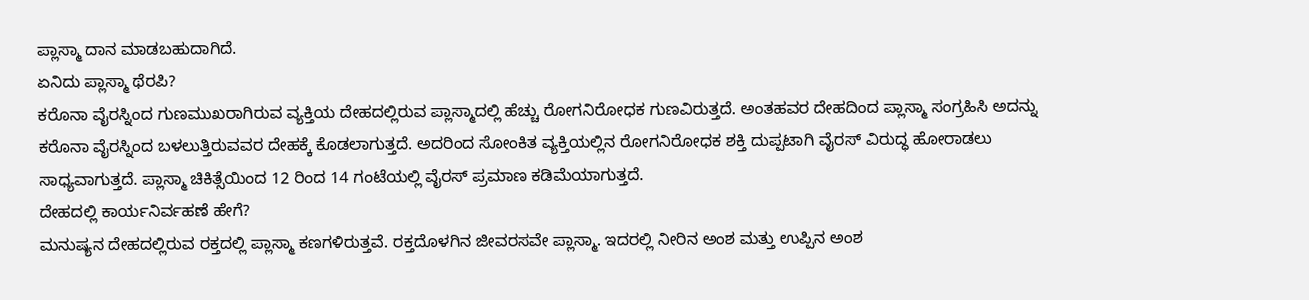ಪ್ಲಾಸ್ಮಾ ದಾನ ಮಾಡಬಹುದಾಗಿದೆ.
ಏನಿದು ಪ್ಲಾಸ್ಮಾ ಥೆರಪಿ?
ಕರೊನಾ ವೈರಸ್ನಿಂದ ಗುಣಮುಖರಾಗಿರುವ ವ್ಯಕ್ತಿಯ ದೇಹದಲ್ಲಿರುವ ಪ್ಲಾಸ್ಮಾದಲ್ಲಿ ಹೆಚ್ಚು ರೋಗನಿರೋಧಕ ಗುಣವಿರುತ್ತದೆ. ಅಂತಹವರ ದೇಹದಿಂದ ಪ್ಲಾಸ್ಮಾ ಸಂಗ್ರಹಿಸಿ ಅದನ್ನು ಕರೊನಾ ವೈರಸ್ನಿಂದ ಬಳಲುತ್ತಿರುವವರ ದೇಹಕ್ಕೆ ಕೊಡಲಾಗುತ್ತದೆ. ಅದರಿಂದ ಸೋಂಕಿತ ವ್ಯಕ್ತಿಯಲ್ಲಿನ ರೋಗನಿರೋಧಕ ಶಕ್ತಿ ದುಪ್ಪಟಾಗಿ ವೈರಸ್ ವಿರುದ್ಧ ಹೋರಾಡಲು ಸಾಧ್ಯವಾಗುತ್ತದೆ. ಪ್ಲಾಸ್ಮಾ ಚಿಕಿತ್ಸೆಯಿಂದ 12 ರಿಂದ 14 ಗಂಟೆಯಲ್ಲಿ ವೈರಸ್ ಪ್ರಮಾಣ ಕಡಿಮೆಯಾಗುತ್ತದೆ.
ದೇಹದಲ್ಲಿ ಕಾರ್ಯನಿರ್ವಹಣೆ ಹೇಗೆ?
ಮನುಷ್ಯನ ದೇಹದಲ್ಲಿರುವ ರಕ್ತದಲ್ಲಿ ಪ್ಲಾಸ್ಮಾ ಕಣಗಳಿರುತ್ತವೆ. ರಕ್ತದೊಳಗಿನ ಜೀವರಸವೇ ಪ್ಲಾಸ್ಮಾ. ಇದರಲ್ಲಿ ನೀರಿನ ಅಂಶ ಮತ್ತು ಉಪ್ಪಿನ ಅಂಶ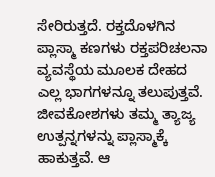ಸೇರಿರುತ್ತದೆ. ರಕ್ತದೊಳಗಿನ ಪ್ಲಾಸ್ಮಾ ಕಣಗಳು ರಕ್ತಪರಿಚಲನಾ ವ್ಯವಸ್ಥೆಯ ಮೂಲಕ ದೇಹದ ಎಲ್ಲ ಭಾಗಗಳನ್ನೂ ತಲುಪುತ್ತವೆ. ಜೀವಕೋಶಗಳು ತಮ್ಮ ತ್ಯಾಜ್ಯ ಉತ್ಪನ್ನಗಳನ್ನು ಪ್ಲಾಸ್ಮಾಕ್ಕೆ ಹಾಕುತ್ತವೆ. ಆ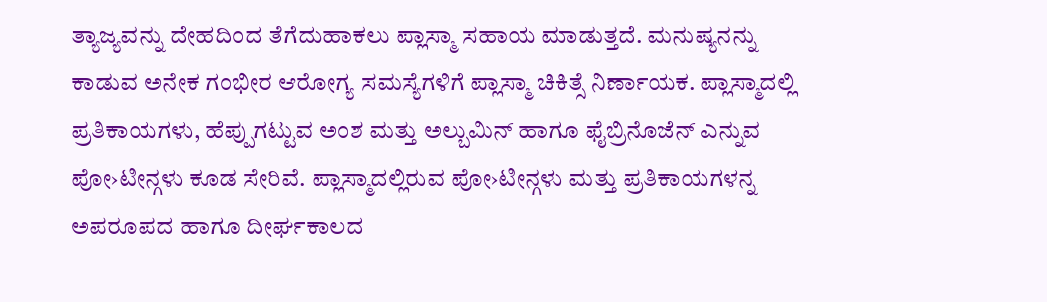ತ್ಯಾಜ್ಯವನ್ನು ದೇಹದಿಂದ ತೆಗೆದುಹಾಕಲು ಪ್ಲಾಸ್ಮಾ ಸಹಾಯ ಮಾಡುತ್ತದೆ. ಮನುಷ್ಯನನ್ನು ಕಾಡುವ ಅನೇಕ ಗಂಭೀರ ಆರೋಗ್ಯ ಸಮಸ್ಯೆಗಳಿಗೆ ಪ್ಲಾಸ್ಮಾ ಚಿಕಿತ್ಸೆ ನಿರ್ಣಾಯಕ. ಪ್ಲಾಸ್ಮಾದಲ್ಲಿ ಪ್ರತಿಕಾಯಗಳು, ಹೆಪ್ಪುಗಟ್ಟುವ ಅಂಶ ಮತ್ತು ಅಲ್ಬುಮಿನ್ ಹಾಗೂ ಫೈಬ್ರಿನೊಜೆನ್ ಎನ್ನುವ ಪೋ›ಟೀನ್ಗಳು ಕೂಡ ಸೇರಿವೆ. ಪ್ಲಾಸ್ಮಾದಲ್ಲಿರುವ ಪೋ›ಟೀನ್ಗಳು ಮತ್ತು ಪ್ರತಿಕಾಯಗಳನ್ನ ಅಪರೂಪದ ಹಾಗೂ ದೀರ್ಘಕಾಲದ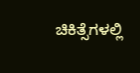ಚಿಕಿತ್ಸೆಗಳಲ್ಲಿ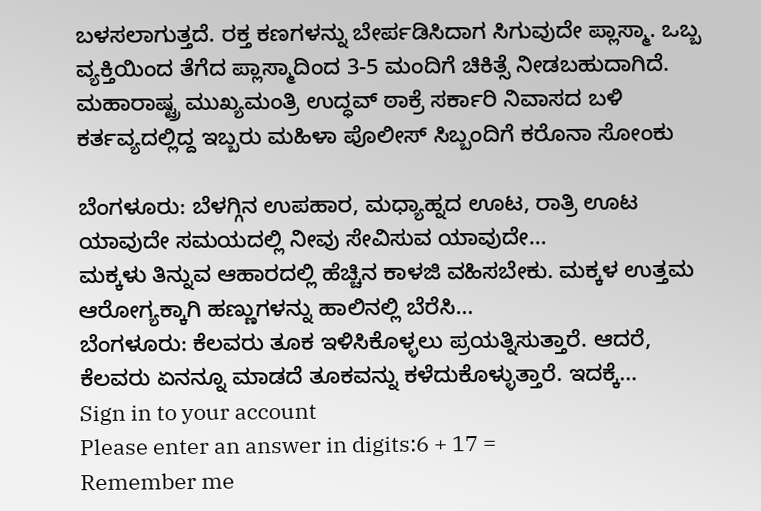ಬಳಸಲಾಗುತ್ತದೆ. ರಕ್ತ ಕಣಗಳನ್ನು ಬೇರ್ಪಡಿಸಿದಾಗ ಸಿಗುವುದೇ ಪ್ಲಾಸ್ಮಾ. ಒಬ್ಬ ವ್ಯಕ್ತಿಯಿಂದ ತೆಗೆದ ಪ್ಲಾಸ್ಮಾದಿಂದ 3-5 ಮಂದಿಗೆ ಚಿಕಿತ್ಸೆ ನೀಡಬಹುದಾಗಿದೆ.
ಮಹಾರಾಷ್ಟ್ರ ಮುಖ್ಯಮಂತ್ರಿ ಉದ್ಧವ್ ಠಾಕ್ರೆ ಸರ್ಕಾರಿ ನಿವಾಸದ ಬಳಿ ಕರ್ತವ್ಯದಲ್ಲಿದ್ದ ಇಬ್ಬರು ಮಹಿಳಾ ಪೊಲೀಸ್ ಸಿಬ್ಬಂದಿಗೆ ಕರೊನಾ ಸೋಂಕು

ಬೆಂಗಳೂರು: ಬೆಳಗ್ಗಿನ ಉಪಹಾರ, ಮಧ್ಯಾಹ್ನದ ಊಟ, ರಾತ್ರಿ ಊಟ ಯಾವುದೇ ಸಮಯದಲ್ಲಿ ನೀವು ಸೇವಿಸುವ ಯಾವುದೇ…
ಮಕ್ಕಳು ತಿನ್ನುವ ಆಹಾರದಲ್ಲಿ ಹೆಚ್ಚಿನ ಕಾಳಜಿ ವಹಿಸಬೇಕು. ಮಕ್ಕಳ ಉತ್ತಮ ಆರೋಗ್ಯಕ್ಕಾಗಿ ಹಣ್ಣುಗಳನ್ನು ಹಾಲಿನಲ್ಲಿ ಬೆರೆಸಿ…
ಬೆಂಗಳೂರು: ಕೆಲವರು ತೂಕ ಇಳಿಸಿಕೊಳ್ಳಲು ಪ್ರಯತ್ನಿಸುತ್ತಾರೆ. ಆದರೆ, ಕೆಲವರು ಏನನ್ನೂ ಮಾಡದೆ ತೂಕವನ್ನು ಕಳೆದುಕೊಳ್ಳುತ್ತಾರೆ. ಇದಕ್ಕೆ…
Sign in to your account
Please enter an answer in digits:6 + 17 =
Remember me